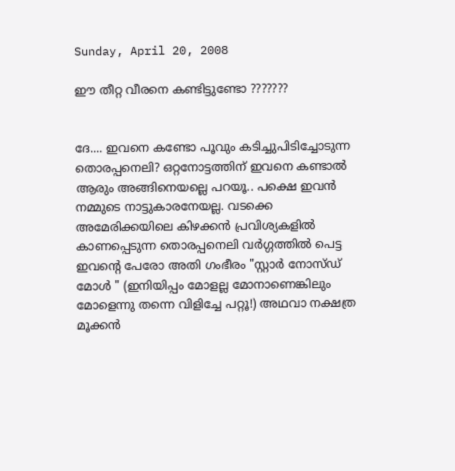Sunday, April 20, 2008

ഈ തീറ്റ വീരനെ കണ്ടിട്ടുണ്ടോ ???????


ദേ.... ഇവനെ കണ്ടോ പൂവും കടിച്ചുപിടിച്ചോടുന്ന തൊരപ്പനെലി? ഒറ്റനോട്ടത്തിന് ഇവനെ കണ്ടാല്‍ ആരും അങ്ങിനെയല്ലെ പറയൂ.. പക്ഷെ ഇവന്‍ നമ്മുടെ നാട്ടുകാരനേയല്ല. വടക്കെ അമേരിക്കയിലെ കിഴക്കന്‍ പ്രവിശ്യകളില്‍ കാണപ്പെടുന്ന തൊരപ്പനെലി വര്‍ഗ്ഗത്തില്‍ പെട്ട ഇവന്റെ പേരോ അതി ഗംഭീരം "സ്റ്റാര്‍ നോസ്ഡ് മോള്‍ " (ഇനിയിപ്പം മോളല്ല മോനാണെങ്കിലും മോളെന്നു തന്നെ വിളിച്ചേ പറ്റൂ!) അഥവാ നക്ഷത്ര മൂക്കന്‍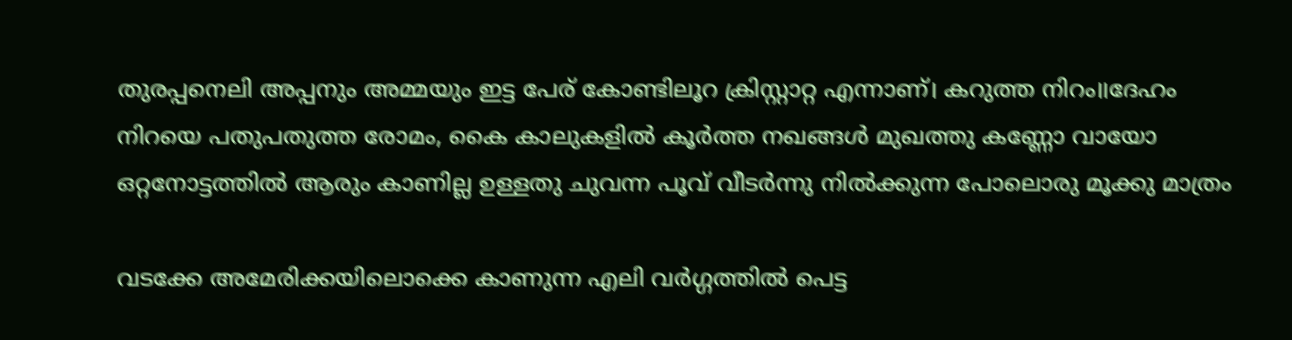തുരപ്പനെലി അപ്പനും അമ്മയും ഇട്ട പേര് കോണ്ടിലൂറ ക്രിസ്റ്റാറ്റ എന്നാ‍ണ്। കറുത്ത നിറം॥ദേഹം നിറയെ പതുപതുത്ത രോമം, കൈ കാലുകളില്‍ കൂര്‍ത്ത നഖങ്ങള്‍ മുഖത്തു കണ്ണോ വായോ ഒറ്റനോട്ടത്തില്‍ ആരും കാണില്ല ഉള്ളതു ചുവന്ന പൂവ് വീടര്‍ന്നു നില്‍ക്കുന്ന പോലൊരു മൂക്കു മാത്രം

വടക്കേ അമേരിക്കയിലൊക്കെ കാണുന്ന എലി വര്‍ഗ്ഗത്തില്‍ പെട്ട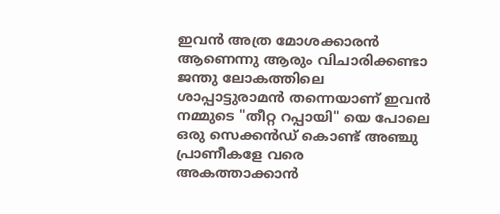ഇവന്‍ അത്ര മോശക്കാരന്‍ ആണെന്നു ആരും വിചാരിക്കണ്ടാ ജന്തു ലോകത്തിലെ ശാപ്പാട്ടുരാമന്‍ തന്നെയാണ് ഇവന്‍ നമ്മുടെ "തീറ്റ റപ്പായി" യെ പോലെ
ഒരു സെക്കന്‍ഡ് കൊണ്ട് അഞ്ചു പ്രാണീകളേ വരെ അകത്താക്കാന്‍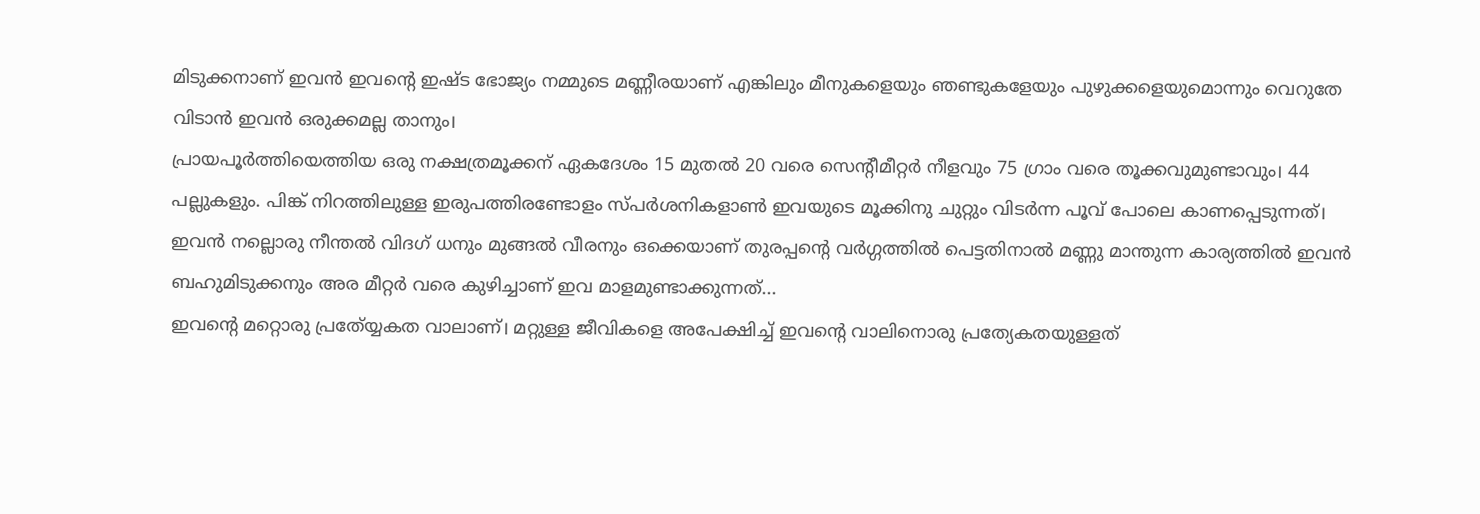മിടുക്കനാണ് ഇവന്‍ ഇവന്റെ ഇഷ്ട ഭോജ്യം നമ്മുടെ മണ്ണീരയാണ് എങ്കിലും മീനുകളെയും ഞണ്ടുകളേയും പുഴുക്കളെയുമൊന്നും വെറുതേ വിടാന്‍ ഇവന്‍ ഒരുക്കമല്ല താനും।
പ്രായപൂര്‍ത്തിയെത്തിയ ഒരു നക്ഷത്രമൂക്കന് ഏകദേശം 15 മുതല്‍ 20 വരെ സെന്റീമീറ്റര്‍ നീളവും 75 ഗ്രാം വരെ തൂക്കവുമുണ്ടാവും। 44 പല്ലുകളും. പിങ്ക് നിറത്തിലുള്ള ഇരുപത്തിരണ്ടോളം സ്പര്‍ശനികളാണ്‍ ഇവയുടെ മൂക്കിനു ചുറ്റും വിടര്‍ന്ന പൂവ് പോലെ കാണപ്പെടുന്നത്। ഇവന്‍ നല്ലൊരു നീന്തല്‍ വിദഗ് ധനും മുങ്ങല്‍ വീരനും ഒക്കെയാണ് തുരപ്പന്റെ വര്‍ഗ്ഗത്തില്‍ പെട്ടതിനാല്‍ മണ്ണു മാന്തുന്ന കാര്യത്തില്‍ ഇവന്‍ ബഹുമിടുക്കനും അര മീറ്റര്‍ വരെ കുഴിച്ചാണ് ഇവ മാ‍ളമുണ്ടാക്കുന്നത്...
ഇവന്റെ മറ്റൊരു പ്രത്യ്യേകത വാലാണ്। മറ്റുള്ള ജീ‍വികളെ അപേക്ഷിച്ച് ഇവന്റെ വാലിനൊരു പ്രത്യേകതയുള്ളത്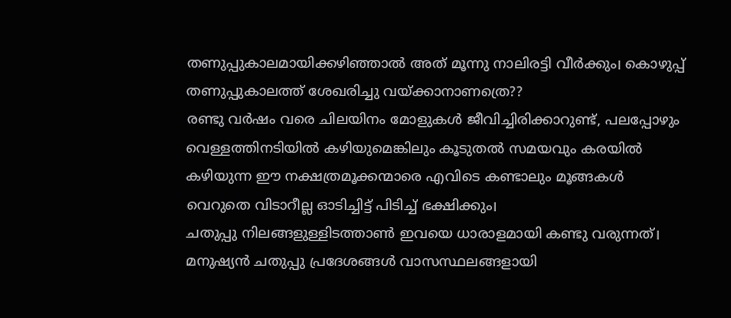തണുപ്പുകാലമായിക്കഴിഞ്ഞാല്‍ അത് മൂന്നു നാലിരട്ടി വീര്‍ക്കും। കൊഴുപ്പ് തണുപ്പുകാലത്ത് ശേഖരിച്ചു വയ്ക്കാ‍നാണത്രെ??
രണ്ടു വര്‍ഷം വരെ ചിലയിനം മോളുകള്‍ ജീവിച്ചിരിക്കാറുണ്ട്, പലപ്പോഴും വെള്ളത്തിനടിയില്‍ കഴിയുമെങ്കിലും കൂടുതല്‍ സമയവും കരയില്‍ കഴിയുന്ന ഈ നക്ഷത്രമൂക്കന്മാരെ എവിടെ കണ്ടാലും മൂങ്ങകള്‍ വെറുതെ വിടാറീല്ല ഓടിച്ചിട്ട് പിടിച്ച് ഭക്ഷിക്കും।
ചതുപ്പു നിലങ്ങളുള്ളിടത്താണ്‍ ഇവയെ ധാരാളമായി കണ്ടു വരുന്നത്। മനുഷ്യന്‍ ചതുപ്പു പ്രദേശങ്ങള്‍ വാസസ്ഥലങ്ങളായി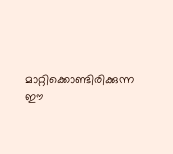മാറ്റിക്കൊണ്ടിരിക്കുന്ന ഈ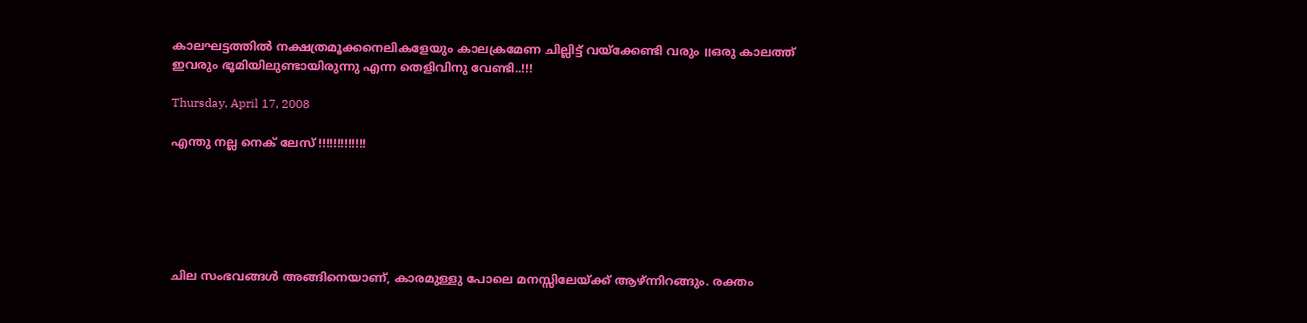കാലഘട്ടത്തില്‍ നക്ഷത്രമൂക്കനെലികളേയും കാലക്രമേണ ചില്ലിട്ട് വയ്ക്കേണ്ടി വരും ॥ഒരു കാലത്ത് ഇവരും ഭൂമിയിലുണ്ടായിരുന്നു എന്ന തെളിവിനു വേണ്ടി..!!!

Thursday, April 17, 2008

എന്തു നല്ല നെക് ലേസ് !!!!!!!!!!!!!






ചില സംഭവങ്ങള്‍ അങ്ങിനെയാണ്, കാരമുള്ളു പോലെ മനസ്സിലേയ്ക്ക് ആഴ്ന്നിറങ്ങും. രക്തം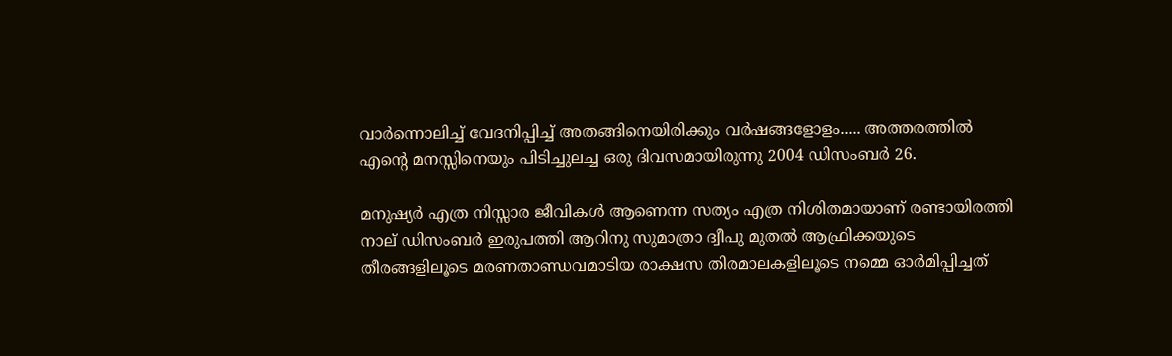വാര്‍ന്നൊലിച്ച് വേദനിപ്പിച്ച് അതങ്ങിനെയിരിക്കും വര്‍ഷങ്ങളോളം..... അത്തരത്തില്‍ എന്റെ മനസ്സിനെയും പിടിച്ചുലച്ച ഒരു ദിവസമായിരുന്നു 2004 ഡിസംബര്‍ 26.

മനുഷ്യര്‍ എത്ര നിസ്സാര ജീവികള്‍ ആണെന്ന സത്യം എത്ര നിശിതമായാണ് രണ്ടായിരത്തി നാല് ഡിസംബര്‍ ഇരുപത്തി ആറിനു സുമാത്രാ ദ്വീപു മുതല്‍ ആഫ്രിക്കയുടെ തീരങ്ങളിലൂടെ മരണതാണ്ഡവമാടിയ രാക്ഷസ തിരമാലകളിലൂടെ നമ്മെ ഓര്‍മിപ്പിച്ചത്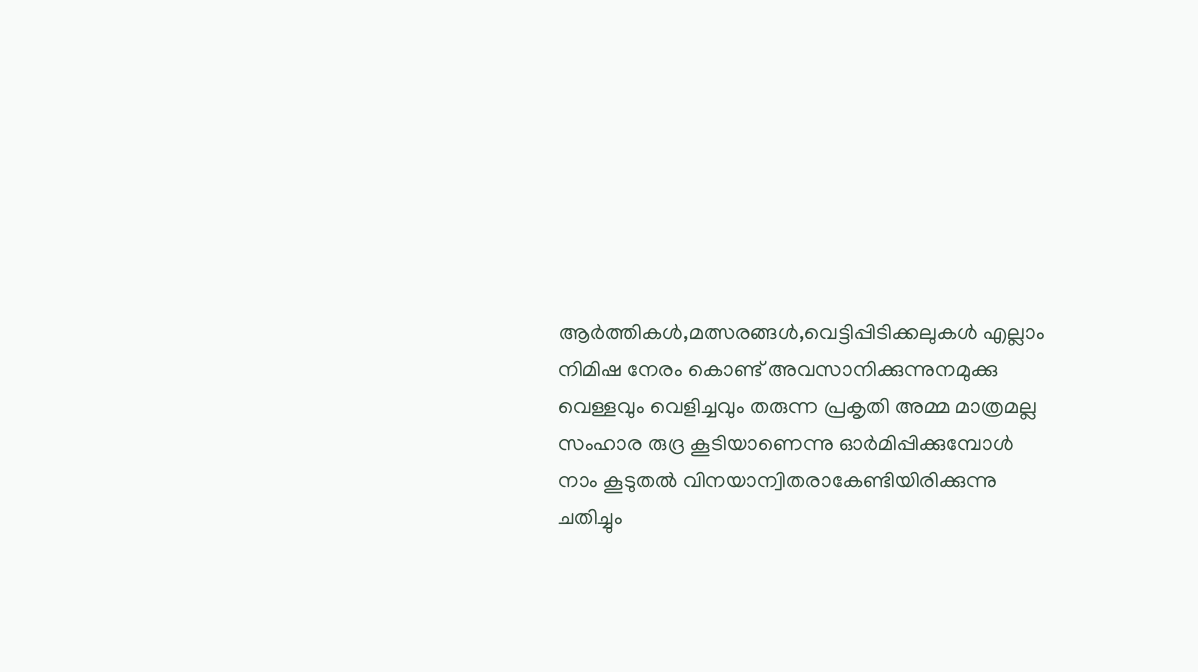ആര്‍ത്തികള്‍,മത്സരങ്ങള്‍,വെട്ടിപ്പിടിക്കലുകള്‍ എല്ലാം നിമിഷ നേരം കൊണ്ട് അവസാനിക്കുന്നുനമുക്കു വെള്ളവും വെളിച്ചവും തരുന്ന പ്രകൃതി അമ്മ മാത്രമല്ല സംഹാര രുദ്ര കൂടിയാണെന്നു ഓര്‍മിപ്പിക്കുമ്പോള്‍ നാം കൂടുതല്‍ വിനയാന്വിതരാകേണ്ടിയിരിക്കുന്നു ചതിച്ചും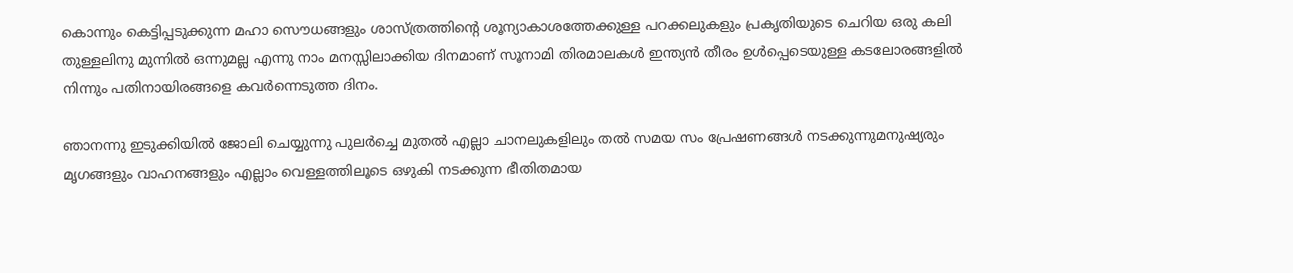കൊന്നും കെട്ടിപ്പടുക്കുന്ന മഹാ സൌധങ്ങളും ശാസ്ത്രത്തിന്റെ ശൂന്യാകാശത്തേക്കുള്ള പറക്കലുകളും പ്രകൃതിയുടെ ചെറിയ ഒരു കലി തുള്ളലിനു മുന്നില്‍ ഒന്നുമല്ല എന്നു നാം മനസ്സിലാക്കിയ ദിനമാണ് സൂനാ‍മി തിരമാലകള്‍ ഇന്ത്യന്‍ തീരം ഉള്‍പ്പെടെയുള്ള കടലോരങ്ങളില്‍ നിന്നും പതിനായിരങ്ങളെ കവര്‍ന്നെടുത്ത ദിനം.

ഞാനന്നു ഇടുക്കിയില്‍ ജോലി ചെയ്യുന്നു പുലര്‍ച്ചെ മുതല്‍ എല്ലാ ചാനലുകളിലും തല്‍ സമയ സം പ്രേഷണങ്ങള്‍ നടക്കുന്നുമനുഷ്യരും മൃഗങ്ങളും വാഹനങ്ങളും എല്ലാം വെള്ളത്തിലൂടെ ഒഴുകി നടക്കുന്ന ഭീതിതമായ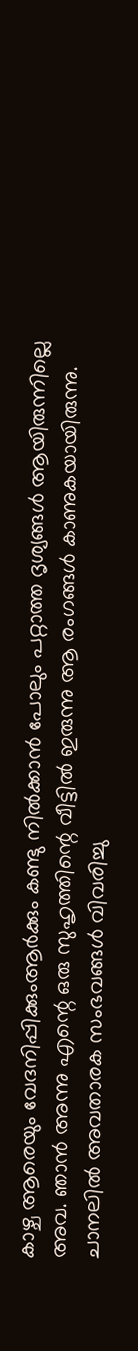കാഴ്ച ആരെയും വേദനിപ്പിക്കുംആര്‍ക്കും കണ്ടു നില്‍ക്കാന്‍ പോലും പറ്റാത്ത ദൃശ്യങ്ങള്‍ ആയിരുന്നില്ലെ അവ. ഞാന്‍ അന്നു എന്റെ ഒരു സുഹൃത്തിന്റെ വീട്ടില്‍ ഇരുന്നു ആ രംഗങ്ങള്‍ കാണുകയായിരുന്നു. ചാനലില്‍ അവതാരക സംഭവങ്ങള്‍ വിവരിച്ചു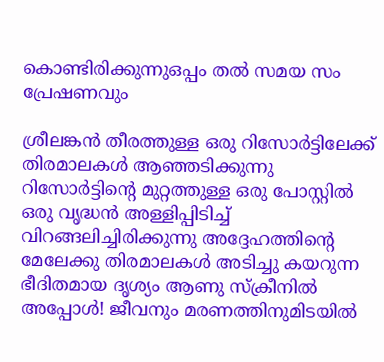കൊണ്ടിരിക്കുന്നുഒപ്പം തല്‍ സമയ സം പ്രേഷണവും

ശ്രീലങ്കന്‍ തീരത്തുള്ള ഒരു റിസോര്‍ട്ടിലേക്ക് തിരമാലകള്‍ ആഞ്ഞടിക്കുന്നു റിസോര്‍ട്ടിന്റെ മുറ്റത്തുള്ള ഒരു പോസ്റ്റില്‍ ഒരു വൃദ്ധന്‍ അള്ളിപ്പിടിച്ച് വിറങ്ങലിച്ചിരിക്കുന്നു അദ്ദേഹത്തിന്റെ മേലേക്കു തിരമാലകള്‍ അടിച്ചു കയറുന്ന ഭീദിതമായ ദൃശ്യം ആണു സ്ക്രീനില്‍ അപ്പോള്‍! ജീവനും മരണത്തിനുമിടയില്‍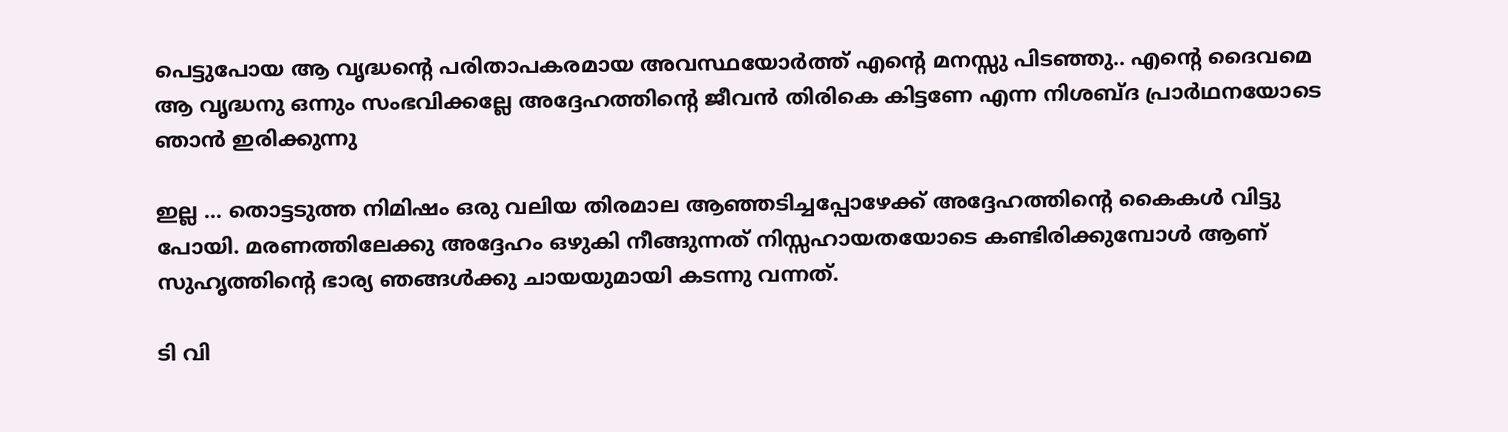പെട്ടുപോയ ആ വൃദ്ധന്റെ പരിതാപകരമായ അവസ്ഥയോര്‍ത്ത് എന്റെ മനസ്സു പിടഞ്ഞു.. എന്റെ ദൈവമെ ആ വൃദ്ധനു ഒന്നും സംഭവിക്കല്ലേ അദ്ദേഹത്തിന്റെ ജീവന്‍ തിരികെ കിട്ടണേ എന്ന നിശബ്ദ പ്രാര്‍ഥനയോടെ ഞാന്‍ ഇരിക്കുന്നു

ഇല്ല ... തൊട്ടടുത്ത നിമിഷം ഒരു വലിയ തിരമാല ആഞ്ഞടിച്ചപ്പോഴേക്ക് അദ്ദേഹത്തിന്റെ കൈകള്‍ വിട്ടു പോയി. മരണത്തിലേക്കു അദ്ദേഹം ഒഴുകി നീങ്ങുന്നത് നിസ്സഹായതയോടെ കണ്ടിരിക്കുമ്പോള്‍ ആണ് സുഹൃത്തിന്റെ ഭാര്യ ഞങ്ങള്‍ക്കു ചായയുമായി കടന്നു വന്നത്.

ടി വി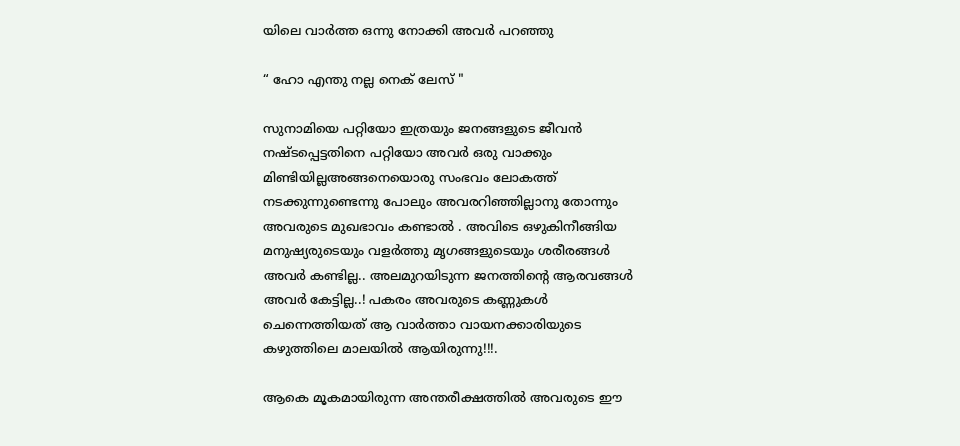യിലെ വാര്‍ത്ത ഒന്നു നോക്കി അവര്‍ പറഞ്ഞു

“ ഹോ എന്തു നല്ല നെക് ലേസ് "

സുനാമിയെ പറ്റിയോ ഇത്രയും ജനങ്ങളുടെ ജീവന്‍ നഷ്ടപ്പെട്ടതിനെ പറ്റിയോ അവര്‍ ഒരു വാക്കും മിണ്ടിയില്ലഅങ്ങനെയൊരു സംഭവം ലോകത്ത് നടക്കുന്നുണ്ടെന്നു പോലും അവരറിഞ്ഞില്ലാനു തോന്നും അവരുടെ മുഖഭാവം കണ്ടാല്‍ . അവിടെ ഒഴുകിനീങ്ങിയ മനുഷ്യരുടെയും വളര്‍ത്തു മൃഗങ്ങളുടെയും ശരീരങ്ങള്‍ അവര്‍ കണ്ടില്ല.. അലമുറയിടുന്ന ജനത്തിന്റെ ആരവങ്ങള്‍ അവര്‍ കേട്ടില്ല..! പകരം അവരുടെ കണ്ണുകള്‍ ചെന്നെത്തിയത് ആ വാര്‍ത്താ വായനക്കാരിയുടെ കഴുത്തിലെ മാലയില്‍ ആയിരുന്നു!!!.

ആകെ മൂകമായിരുന്ന അന്തരീക്ഷത്തില്‍ അവരുടെ ഈ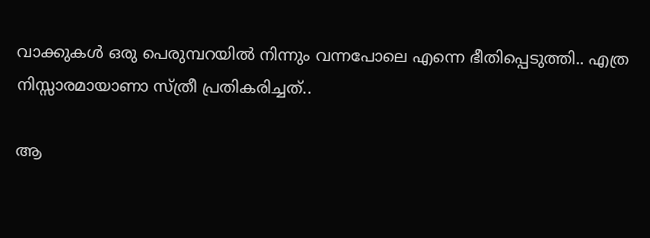വാക്കുകള്‍ ഒരു പെരുമ്പറയില്‍ നിന്നും വന്നപോലെ എന്നെ ഭീതിപ്പെടുത്തി.. എത്ര നിസ്സാരമായാണാ സ്ത്രീ പ്രതികരിച്ചത്..

ആ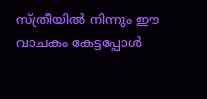സ്ത്രീയില്‍ നിന്നും ഈ വാചകം കേട്ടപ്പോള്‍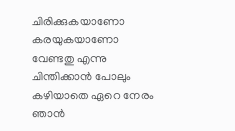ചിരിക്കുകയാണോ കരയുകയാണോ വേണ്ടതു എന്നു ചിന്തിക്കാന്‍ പോലും കഴിയാതെ ഏറെ നേരം ഞാന്‍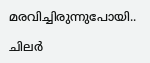മരവിച്ചിരുന്നുപോയി..

ചിലര്‍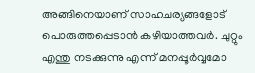അങ്ങിനെയാണ് സാഹചര്യങ്ങളോട് പൊരുത്തപ്പെടാന്‍ കഴിയാത്തവര്‍. ചുറ്റും എന്തു നടക്കുന്നു എന്ന് മനപ്പൂര്‍വ്വമോ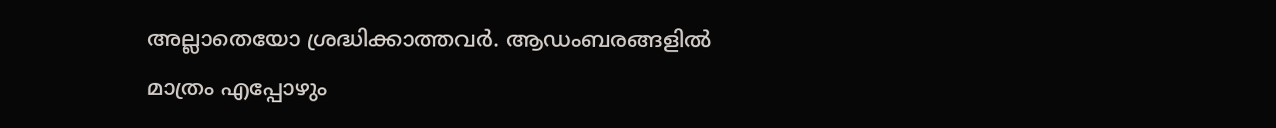അല്ലാതെയോ ശ്രദ്ധിക്കാത്തവര്‍. ആഡംബരങ്ങളില്‍ മാത്രം എപ്പോഴും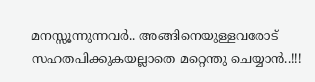മനസ്സൂന്നുന്നവര്‍.. അങ്ങിനെയുള്ളവരോട് സഹതപിക്കുകയല്ലാതെ മറ്റെന്തു ചെയ്യാന്‍..!!!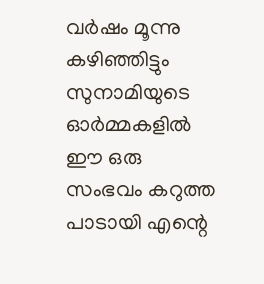വര്‍ഷം മൂന്നു കഴിഞ്ഞിട്ടും സുനാമിയുടെ ഓര്‍മ്മകളില്‍ ഈ ഒരു സംഭവം കറുത്ത പാടായി എന്റെ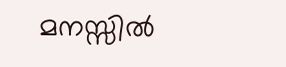മനസ്സില്‍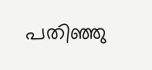പതിഞ്ഞു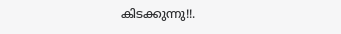കിടക്കുന്നു!!.